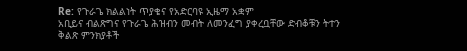Re: የጉራጌ ክልልነት ጥያቄና የአድርባዩ ኢዜማ አቋም
አቢይና ብልጽግና የጉራጌ ሕዝብን መብት ለመንፈግ ያቀረቧቸው ድብቆቹን ትተን ቅልጽ ምንክያቶች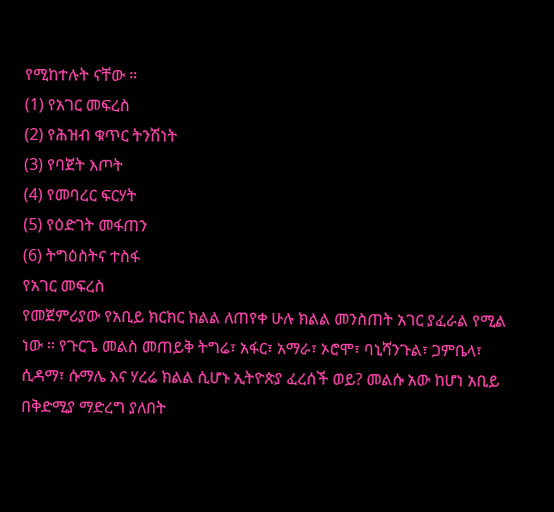የሚከተሉት ናቸው ።
(1) የአገር መፍረስ
(2) የሕዝብ ቁጥር ትንሽነት
(3) የባጀት እጦት
(4) የመባረር ፍርሃት
(5) የዕድገት መፋጠን
(6) ትግዕስትና ተስፋ
የአገር መፍረስ
የመጀምሪያው የአቢይ ክርክር ክልል ለጠየቀ ሁሉ ክልል መንስጠት አገር ያፈራል የሚል ነው ። የጉርጌ መልስ መጠይቅ ትግሬ፣ አፋር፣ አማራ፣ ኦሮሞ፣ ባኒሻንጉል፣ ጋምቤላ፣ ሲዳማ፣ ሱማሌ እና ሃረሬ ክልል ሲሆኑ ኢትዮጵያ ፈረሰች ወይ? መልሱ አው ከሆነ አቢይ በቅድሚያ ማድረግ ያለበት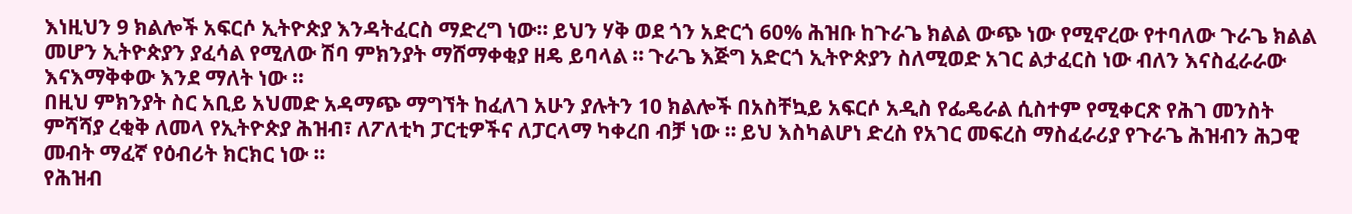እነዚህን 9 ክልሎች አፍርሶ ኢትዮጵያ እንዳትፈርስ ማድረግ ነው። ይህን ሃቅ ወደ ጎን አድርጎ 60% ሕዝቡ ከጉራጌ ክልል ውጭ ነው የሚኖረው የተባለው ጉራጌ ክልል መሆን ኢትዮጵያን ያፈሳል የሚለው ሽባ ምክንያት ማሸማቀቂያ ዘዴ ይባላል ። ጉራጌ እጅግ አድርጎ ኢትዮጵያን ስለሚወድ አገር ልታፈርስ ነው ብለን እናስፈራራው እናእማቅቀው እንደ ማለት ነው ።
በዚህ ምክንያት ስር አቢይ አህመድ አዳማጭ ማግኘት ከፈለገ አሁን ያሉትን 10 ክልሎች በአስቸኳይ አፍርሶ አዲስ የፌዴራል ሲስተም የሚቀርጽ የሕገ መንስት ምሻሻያ ረቂቅ ለመላ የኢትዮጵያ ሕዝብ፣ ለፖለቲካ ፓርቲዎችና ለፓርላማ ካቀረበ ብቻ ነው ። ይህ እስካልሆነ ድረስ የአገር መፍረስ ማስፈራሪያ የጉራጌ ሕዝብን ሕጋዊ መብት ማፈኛ የዕብሪት ክርክር ነው ።
የሕዝብ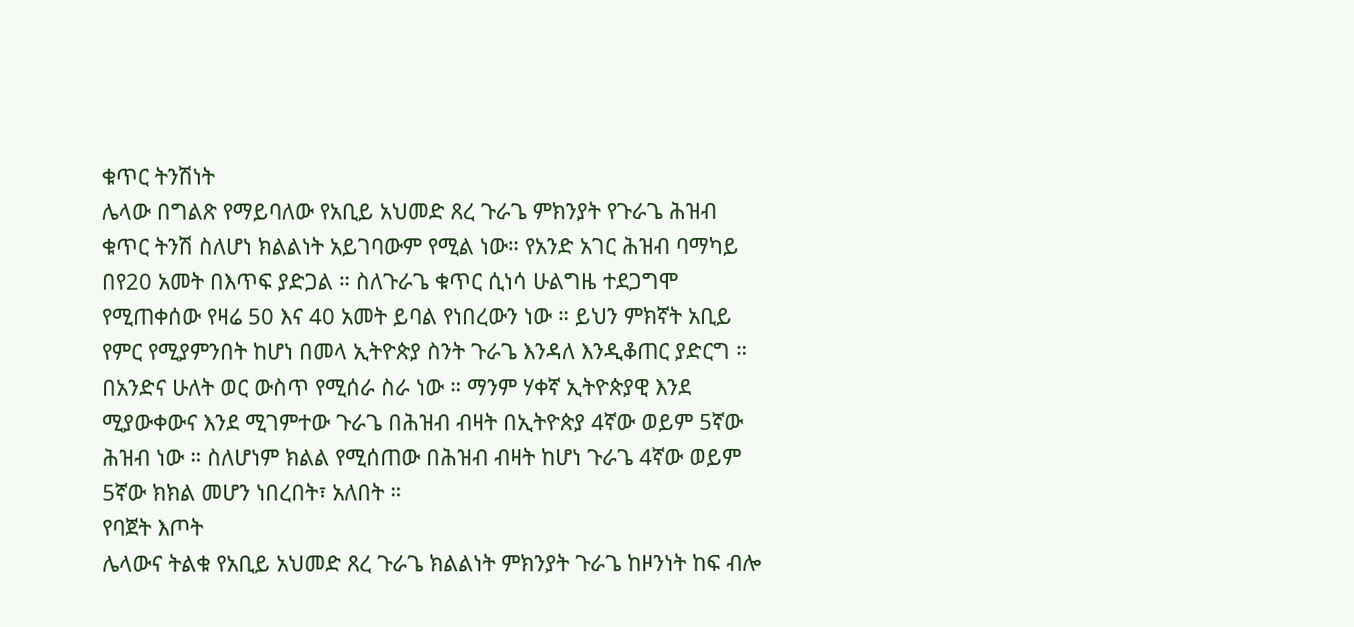ቁጥር ትንሽነት
ሌላው በግልጽ የማይባለው የአቢይ አህመድ ጸረ ጉራጌ ምክንያት የጉራጌ ሕዝብ ቁጥር ትንሽ ስለሆነ ክልልነት አይገባውም የሚል ነው። የአንድ አገር ሕዝብ ባማካይ በየ20 አመት በእጥፍ ያድጋል ። ስለጉራጌ ቁጥር ሲነሳ ሁልግዜ ተደጋግሞ የሚጠቀሰው የዛሬ 50 እና 40 አመት ይባል የነበረውን ነው ። ይህን ምክኛት አቢይ የምር የሚያምንበት ከሆነ በመላ ኢትዮጵያ ስንት ጉራጌ እንዳለ እንዲቆጠር ያድርግ ። በአንድና ሁለት ወር ውስጥ የሚሰራ ስራ ነው ። ማንም ሃቀኛ ኢትዮጵያዊ እንደ ሚያውቀውና እንደ ሚገምተው ጉራጌ በሕዝብ ብዛት በኢትዮጵያ 4ኛው ወይም 5ኛው ሕዝብ ነው ። ስለሆነም ክልል የሚሰጠው በሕዝብ ብዛት ከሆነ ጉራጌ 4ኛው ወይም 5ኛው ክክል መሆን ነበረበት፣ አለበት ።
የባጀት እጦት
ሌላውና ትልቁ የአቢይ አህመድ ጸረ ጉራጌ ክልልነት ምክንያት ጉራጌ ከዞንነት ከፍ ብሎ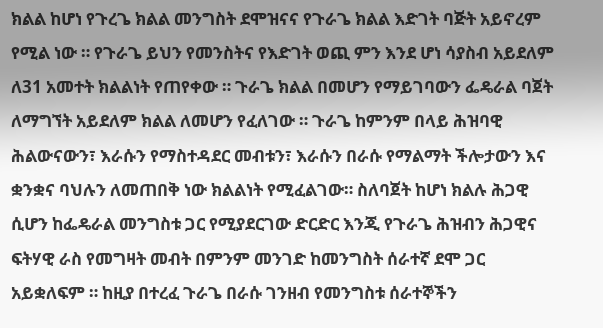ክልል ከሆነ የጉረጌ ክልል መንግስት ደሞዝናና የጉራጌ ክልል እድገት ባጅት አይኖረም የሚል ነው ። የጉራጌ ይህን የመንስትና የእድገት ወጪ ምን እንደ ሆነ ሳያስብ አይደለም ለ31 አመተት ክልልነት የጠየቀው ። ጉራጌ ክልል በመሆን የማይገባውን ፌዴራል ባጀት ለማግኘት አይደለም ክልል ለመሆን የፈለገው ። ጉራጌ ከምንም በላይ ሕዝባዊ ሕልውናውን፣ እራሱን የማስተዳደር መብቱን፣ እራሱን በራሱ የማልማት ችሎታውን እና ቋንቋና ባህሉን ለመጠበቅ ነው ክልልነት የሚፈልገው። ስለባጀት ከሆነ ክልሉ ሕጋዊ ሲሆን ከፌዴራል መንግስቱ ጋር የሚያደርገው ድርድር እንጂ የጉራጌ ሕዝብን ሕጋዊና ፍትሃዊ ራስ የመግዛት መብት በምንም መንገድ ከመንግስት ሰራተኛ ደሞ ጋር አይቋለፍም ። ከዚያ በተረፈ ጉራጌ በራሱ ገንዘብ የመንግስቱ ሰራተኞችን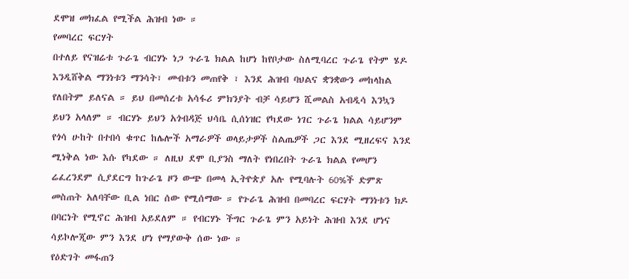ደሞዝ መክፈል የሚችል ሕዝብ ነው ።
የመባረር ፍርሃት
በተለይ የናዝሬቱ ጉራጌ ብርሃኑ ነጋ ጉራጌ ክልል ከሆነ ከየቦታው ስለሚባረር ጉራጌ የትም ሄዶ እንዲሸቅል ማንነቱን ማንሳት፣ መብቱን መጠየቅ ፣ እንደ ሕዝብ ባህልና ቋንቋውን መከላከል የለበትም ይለናል ። ይህ በመሰረቱ አሳፋሪ ምክንያት ብቻ ሳይሆን ሺመልስ አብዲሳ እንኳን ይህን አላለም ። ብርሃኑ ይህን አጎብዳጅ ህሳቤ ሲሰነዝር የካደው ነገር ጉራጌ ክልል ሳይሆንም የጎሳ ሁከት በተበሳ ቁጥር ከሌሎች አማራዎች ወላይታዎች ስልጤዎች ጋር እንደ ሚዘረፍና እንደ ሚነቅል ነው እሱ የካደው ። ለዚህ ደሞ ቢያንስ ማለት የነበረበት ጉራጌ ክልል የመሆን ሬፈረንደም ሲያደርግ ከጉራጌ ዞን ውጭ በመላ ኢትዮጵያ አሉ የሚባሉት 60%ች ድምጽ መስጠት አለባቸው ቢል ነበር ሰው የሚሰማው ። የጉራጌ ሕዝብ በመባረር ፍርሃት ማንነቱን ክዶ በባርነት የሚኖር ሕዝብ አይደለም ። የብርሃኑ ችግር ጉራጌ ምን አይነት ሕዝብ እንደ ሆነና ሳይኮሎጂው ምን እንደ ሆነ የማያውቅ ሰው ነው ።
የዕድገት መፋጠን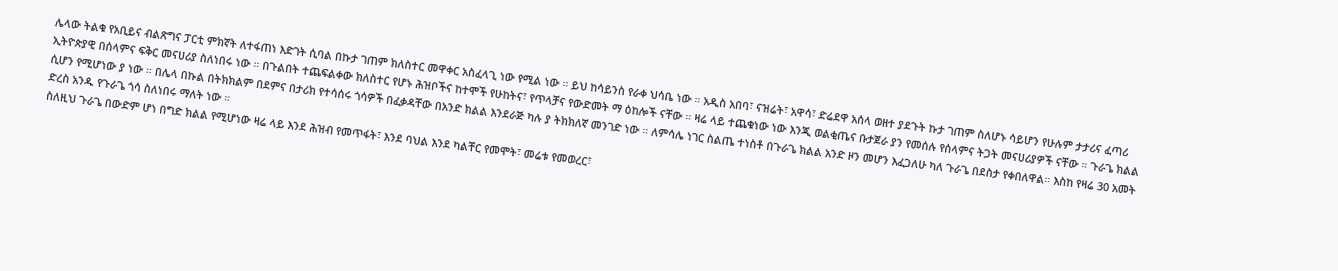ሌላው ትልቁ የአቢይና ብልጽግና ፓርቲ ምክኛት ለተፋጠነ እድገት ሲባል በኩታ ገጠም ክለስተር መዋቀር አስፈላጊ ነው የሚል ነው ። ይህ ከሳይንስ የራቀ ህሳቤ ነው ። አዲስ አበባ፣ ናዝሬት፣ አዋሳ፣ ድሬደዋ አሰላ ወዘተ ያደጉት ኩታ ገጠም ስለሆኑ ሳይሆን የሁሉም ታታሪና ፈጣሪ ኢትዮጵያዊ በሰላምና ፍቅር መናሀሪያ ስለነበሩ ነው ። በጉልበት ተጨፍልቀው ክለስተር የሆኑ ሕዝቦችና ከተሞች የሁከትና፣ የጥላቻና የውድመት ማ ዕከሎች ናቸው ። ዛሬ ላይ ተጨቁነው ነው እንጂ ወልቂጤና ቡታጀራ ያን የመሰሉ የሰላምና ትጋት መናሀሪያዎች ናቸው ። ጉራጌ ክልል ሲሆን የሚሆነው ያ ነው ። በሌላ በኩል በትክክልም በደምና በታሪክ የተሳሰሩ ጎሳዎች በፈቃዳቸው በአንድ ክልል እንደራጅ ካሉ ያ ትክክለኛ መንገድ ነው ። ለምሳሌ ነገር ስልጤ ተነስቶ በጉራጌ ክልል አንድ ዞን መሆን እፈጋለሁ ካለ ጉራጌ በደስታ የቀበለዋል። እስከ የዛሬ 30 አመት ድረስ አንዱ የጉራጌ ጎሳ ስለነበሩ ማለት ነው ።
ስለዚህ ጉራጌ በውድም ሆነ በግድ ክልል የሚሆነው ዛሬ ላይ እንደ ሕዝብ የመጥፋት፣ እንደ ባህል እንደ ካልቸር የመሞት፣ መሬቱ የመወረር፣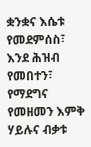ቋንቋና እሴቱ የመደምሰስ፣ እንደ ሕዝብ የመበተን፣ የማደግና የመዘመን እምቅ ሃይሉና ብቃቱ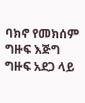ባክኖ የመክሰም ግዙፍ እጅግ ግዙፍ አደጋ ላይ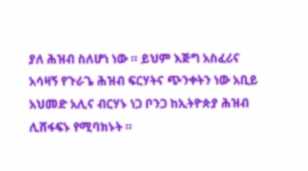ያለ ሕዝብ ስለሆነ ነው ። ይህም እጅግ አስፈሪና አሳዛኝ የጉራጌ ሕዝብ ፍርሃትና ጭንቀትን ነው አቢይ አህመድ አሊና ብርሃኑ ነጋ ቦንጋ ከኢትዮጵያ ሕዝብ ሊሸፋፍኑ የሚባክኑት ።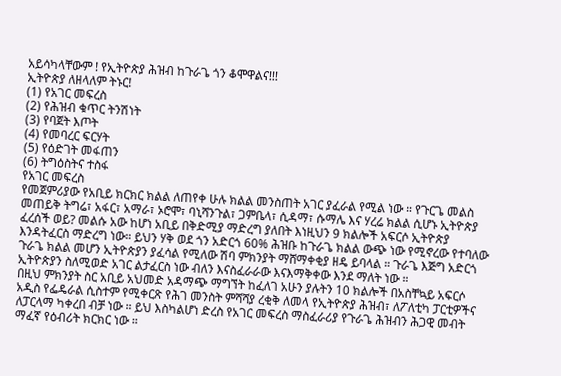አይሳካላቸውም ! የኢትዮጵያ ሕዝብ ከጉራጌ ጎን ቆሞዋልና!!!
ኢትዮጵያ ለዘላለም ትኑር!
(1) የአገር መፍረስ
(2) የሕዝብ ቁጥር ትንሽነት
(3) የባጀት እጦት
(4) የመባረር ፍርሃት
(5) የዕድገት መፋጠን
(6) ትግዕስትና ተስፋ
የአገር መፍረስ
የመጀምሪያው የአቢይ ክርክር ክልል ለጠየቀ ሁሉ ክልል መንስጠት አገር ያፈራል የሚል ነው ። የጉርጌ መልስ መጠይቅ ትግሬ፣ አፋር፣ አማራ፣ ኦሮሞ፣ ባኒሻንጉል፣ ጋምቤላ፣ ሲዳማ፣ ሱማሌ እና ሃረሬ ክልል ሲሆኑ ኢትዮጵያ ፈረሰች ወይ? መልሱ አው ከሆነ አቢይ በቅድሚያ ማድረግ ያለበት እነዚህን 9 ክልሎች አፍርሶ ኢትዮጵያ እንዳትፈርስ ማድረግ ነው። ይህን ሃቅ ወደ ጎን አድርጎ 60% ሕዝቡ ከጉራጌ ክልል ውጭ ነው የሚኖረው የተባለው ጉራጌ ክልል መሆን ኢትዮጵያን ያፈሳል የሚለው ሽባ ምክንያት ማሸማቀቂያ ዘዴ ይባላል ። ጉራጌ እጅግ አድርጎ ኢትዮጵያን ስለሚወድ አገር ልታፈርስ ነው ብለን እናስፈራራው እናእማቅቀው እንደ ማለት ነው ።
በዚህ ምክንያት ስር አቢይ አህመድ አዳማጭ ማግኘት ከፈለገ አሁን ያሉትን 10 ክልሎች በአስቸኳይ አፍርሶ አዲስ የፌዴራል ሲስተም የሚቀርጽ የሕገ መንስት ምሻሻያ ረቂቅ ለመላ የኢትዮጵያ ሕዝብ፣ ለፖለቲካ ፓርቲዎችና ለፓርላማ ካቀረበ ብቻ ነው ። ይህ እስካልሆነ ድረስ የአገር መፍረስ ማስፈራሪያ የጉራጌ ሕዝብን ሕጋዊ መብት ማፈኛ የዕብሪት ክርክር ነው ።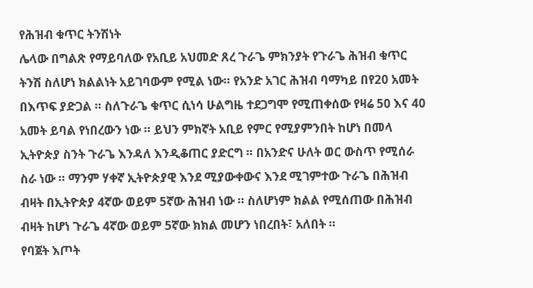የሕዝብ ቁጥር ትንሽነት
ሌላው በግልጽ የማይባለው የአቢይ አህመድ ጸረ ጉራጌ ምክንያት የጉራጌ ሕዝብ ቁጥር ትንሽ ስለሆነ ክልልነት አይገባውም የሚል ነው። የአንድ አገር ሕዝብ ባማካይ በየ20 አመት በእጥፍ ያድጋል ። ስለጉራጌ ቁጥር ሲነሳ ሁልግዜ ተደጋግሞ የሚጠቀሰው የዛሬ 50 እና 40 አመት ይባል የነበረውን ነው ። ይህን ምክኛት አቢይ የምር የሚያምንበት ከሆነ በመላ ኢትዮጵያ ስንት ጉራጌ እንዳለ እንዲቆጠር ያድርግ ። በአንድና ሁለት ወር ውስጥ የሚሰራ ስራ ነው ። ማንም ሃቀኛ ኢትዮጵያዊ እንደ ሚያውቀውና እንደ ሚገምተው ጉራጌ በሕዝብ ብዛት በኢትዮጵያ 4ኛው ወይም 5ኛው ሕዝብ ነው ። ስለሆነም ክልል የሚሰጠው በሕዝብ ብዛት ከሆነ ጉራጌ 4ኛው ወይም 5ኛው ክክል መሆን ነበረበት፣ አለበት ።
የባጀት እጦት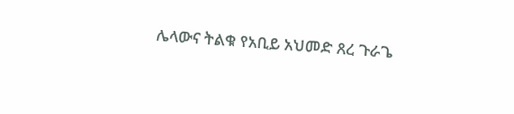ሌላውና ትልቁ የአቢይ አህመድ ጸረ ጉራጌ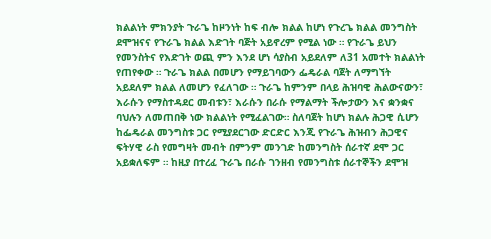ክልልነት ምክንያት ጉራጌ ከዞንነት ከፍ ብሎ ክልል ከሆነ የጉረጌ ክልል መንግስት ደሞዝናና የጉራጌ ክልል እድገት ባጅት አይኖረም የሚል ነው ። የጉራጌ ይህን የመንስትና የእድገት ወጪ ምን እንደ ሆነ ሳያስብ አይደለም ለ31 አመተት ክልልነት የጠየቀው ። ጉራጌ ክልል በመሆን የማይገባውን ፌዴራል ባጀት ለማግኘት አይደለም ክልል ለመሆን የፈለገው ። ጉራጌ ከምንም በላይ ሕዝባዊ ሕልውናውን፣ እራሱን የማስተዳደር መብቱን፣ እራሱን በራሱ የማልማት ችሎታውን እና ቋንቋና ባህሉን ለመጠበቅ ነው ክልልነት የሚፈልገው። ስለባጀት ከሆነ ክልሉ ሕጋዊ ሲሆን ከፌዴራል መንግስቱ ጋር የሚያደርገው ድርድር እንጂ የጉራጌ ሕዝብን ሕጋዊና ፍትሃዊ ራስ የመግዛት መብት በምንም መንገድ ከመንግስት ሰራተኛ ደሞ ጋር አይቋለፍም ። ከዚያ በተረፈ ጉራጌ በራሱ ገንዘብ የመንግስቱ ሰራተኞችን ደሞዝ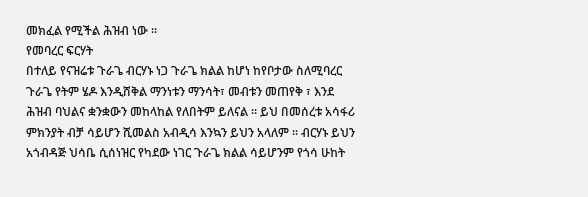መክፈል የሚችል ሕዝብ ነው ።
የመባረር ፍርሃት
በተለይ የናዝሬቱ ጉራጌ ብርሃኑ ነጋ ጉራጌ ክልል ከሆነ ከየቦታው ስለሚባረር ጉራጌ የትም ሄዶ እንዲሸቅል ማንነቱን ማንሳት፣ መብቱን መጠየቅ ፣ እንደ ሕዝብ ባህልና ቋንቋውን መከላከል የለበትም ይለናል ። ይህ በመሰረቱ አሳፋሪ ምክንያት ብቻ ሳይሆን ሺመልስ አብዲሳ እንኳን ይህን አላለም ። ብርሃኑ ይህን አጎብዳጅ ህሳቤ ሲሰነዝር የካደው ነገር ጉራጌ ክልል ሳይሆንም የጎሳ ሁከት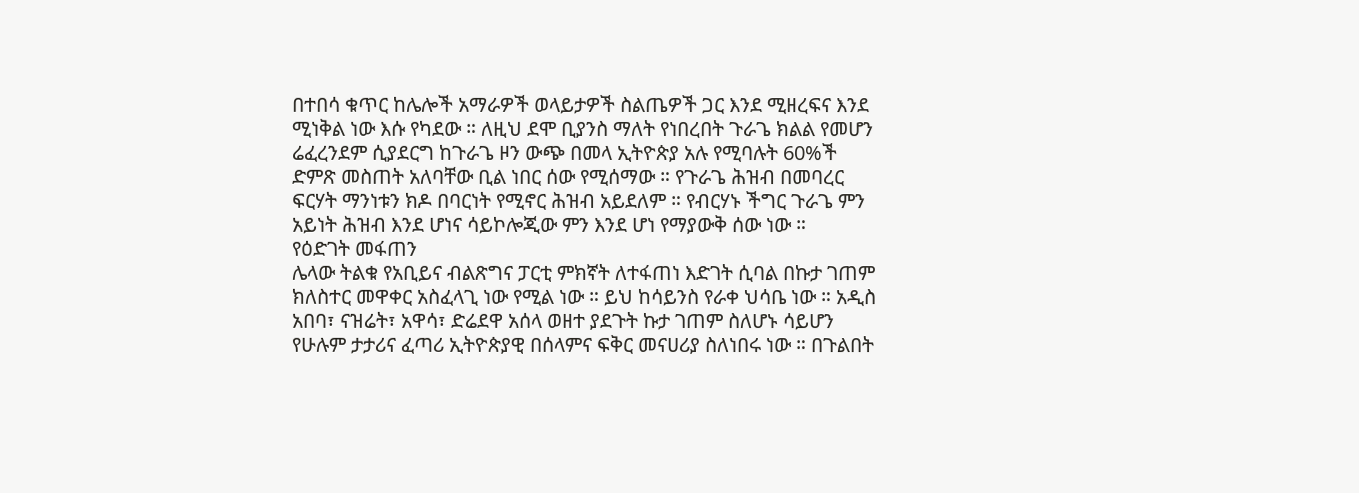በተበሳ ቁጥር ከሌሎች አማራዎች ወላይታዎች ስልጤዎች ጋር እንደ ሚዘረፍና እንደ ሚነቅል ነው እሱ የካደው ። ለዚህ ደሞ ቢያንስ ማለት የነበረበት ጉራጌ ክልል የመሆን ሬፈረንደም ሲያደርግ ከጉራጌ ዞን ውጭ በመላ ኢትዮጵያ አሉ የሚባሉት 60%ች ድምጽ መስጠት አለባቸው ቢል ነበር ሰው የሚሰማው ። የጉራጌ ሕዝብ በመባረር ፍርሃት ማንነቱን ክዶ በባርነት የሚኖር ሕዝብ አይደለም ። የብርሃኑ ችግር ጉራጌ ምን አይነት ሕዝብ እንደ ሆነና ሳይኮሎጂው ምን እንደ ሆነ የማያውቅ ሰው ነው ።
የዕድገት መፋጠን
ሌላው ትልቁ የአቢይና ብልጽግና ፓርቲ ምክኛት ለተፋጠነ እድገት ሲባል በኩታ ገጠም ክለስተር መዋቀር አስፈላጊ ነው የሚል ነው ። ይህ ከሳይንስ የራቀ ህሳቤ ነው ። አዲስ አበባ፣ ናዝሬት፣ አዋሳ፣ ድሬደዋ አሰላ ወዘተ ያደጉት ኩታ ገጠም ስለሆኑ ሳይሆን የሁሉም ታታሪና ፈጣሪ ኢትዮጵያዊ በሰላምና ፍቅር መናሀሪያ ስለነበሩ ነው ። በጉልበት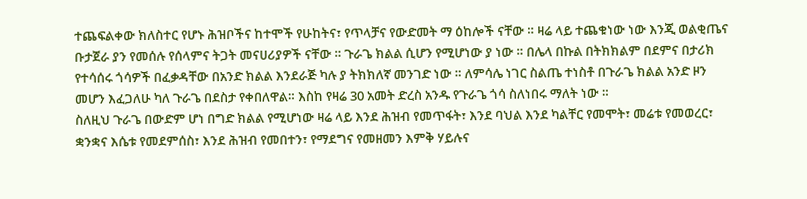ተጨፍልቀው ክለስተር የሆኑ ሕዝቦችና ከተሞች የሁከትና፣ የጥላቻና የውድመት ማ ዕከሎች ናቸው ። ዛሬ ላይ ተጨቁነው ነው እንጂ ወልቂጤና ቡታጀራ ያን የመሰሉ የሰላምና ትጋት መናሀሪያዎች ናቸው ። ጉራጌ ክልል ሲሆን የሚሆነው ያ ነው ። በሌላ በኩል በትክክልም በደምና በታሪክ የተሳሰሩ ጎሳዎች በፈቃዳቸው በአንድ ክልል እንደራጅ ካሉ ያ ትክክለኛ መንገድ ነው ። ለምሳሌ ነገር ስልጤ ተነስቶ በጉራጌ ክልል አንድ ዞን መሆን እፈጋለሁ ካለ ጉራጌ በደስታ የቀበለዋል። እስከ የዛሬ 30 አመት ድረስ አንዱ የጉራጌ ጎሳ ስለነበሩ ማለት ነው ።
ስለዚህ ጉራጌ በውድም ሆነ በግድ ክልል የሚሆነው ዛሬ ላይ እንደ ሕዝብ የመጥፋት፣ እንደ ባህል እንደ ካልቸር የመሞት፣ መሬቱ የመወረር፣ ቋንቋና እሴቱ የመደምሰስ፣ እንደ ሕዝብ የመበተን፣ የማደግና የመዘመን እምቅ ሃይሉና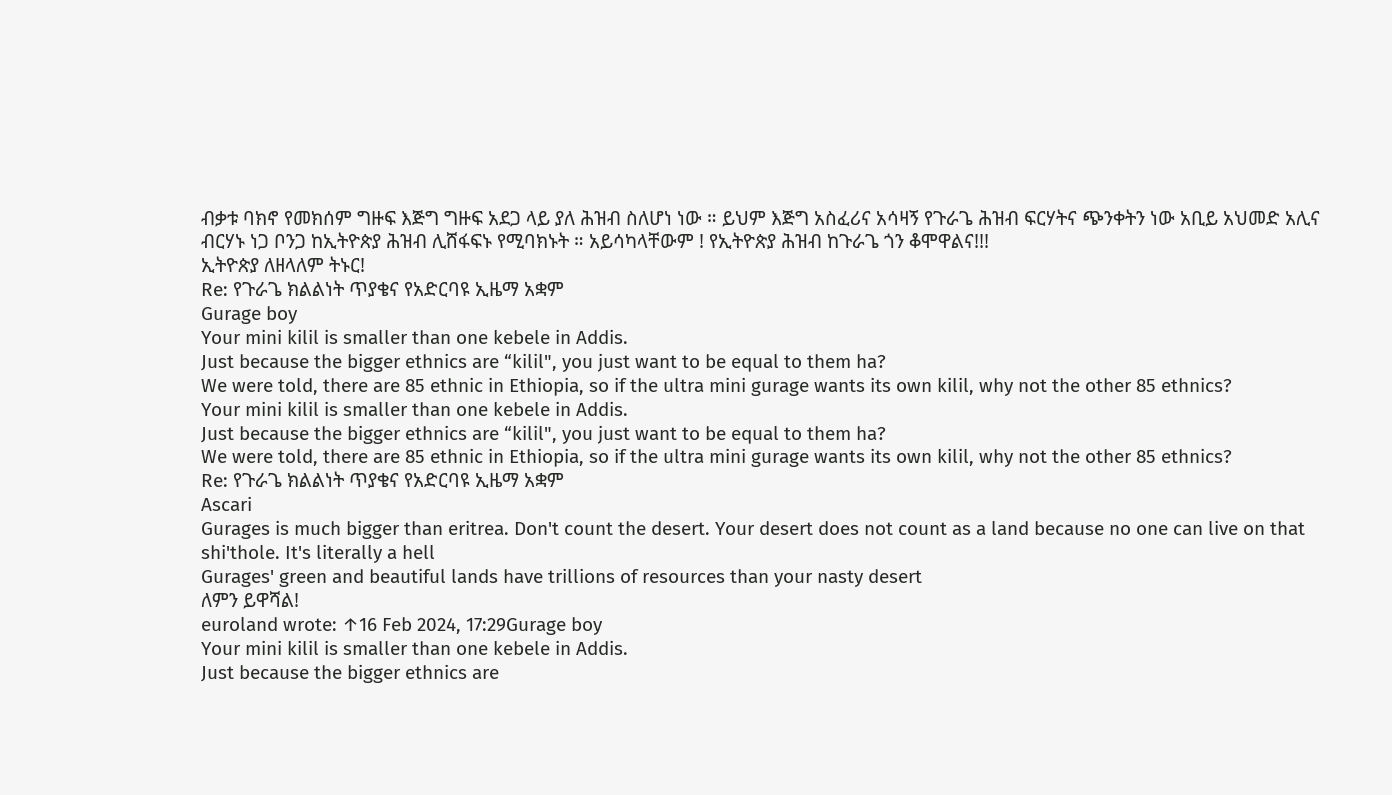ብቃቱ ባክኖ የመክሰም ግዙፍ እጅግ ግዙፍ አደጋ ላይ ያለ ሕዝብ ስለሆነ ነው ። ይህም እጅግ አስፈሪና አሳዛኝ የጉራጌ ሕዝብ ፍርሃትና ጭንቀትን ነው አቢይ አህመድ አሊና ብርሃኑ ነጋ ቦንጋ ከኢትዮጵያ ሕዝብ ሊሸፋፍኑ የሚባክኑት ። አይሳካላቸውም ! የኢትዮጵያ ሕዝብ ከጉራጌ ጎን ቆሞዋልና!!!
ኢትዮጵያ ለዘላለም ትኑር!
Re: የጉራጌ ክልልነት ጥያቄና የአድርባዩ ኢዜማ አቋም
Gurage boy
Your mini kilil is smaller than one kebele in Addis.
Just because the bigger ethnics are “kilil", you just want to be equal to them ha?
We were told, there are 85 ethnic in Ethiopia, so if the ultra mini gurage wants its own kilil, why not the other 85 ethnics?
Your mini kilil is smaller than one kebele in Addis.
Just because the bigger ethnics are “kilil", you just want to be equal to them ha?
We were told, there are 85 ethnic in Ethiopia, so if the ultra mini gurage wants its own kilil, why not the other 85 ethnics?
Re: የጉራጌ ክልልነት ጥያቄና የአድርባዩ ኢዜማ አቋም
Ascari
Gurages is much bigger than eritrea. Don't count the desert. Your desert does not count as a land because no one can live on that shi'thole. It's literally a hell
Gurages' green and beautiful lands have trillions of resources than your nasty desert
ለምን ይዋሻል!
euroland wrote: ↑16 Feb 2024, 17:29Gurage boy
Your mini kilil is smaller than one kebele in Addis.
Just because the bigger ethnics are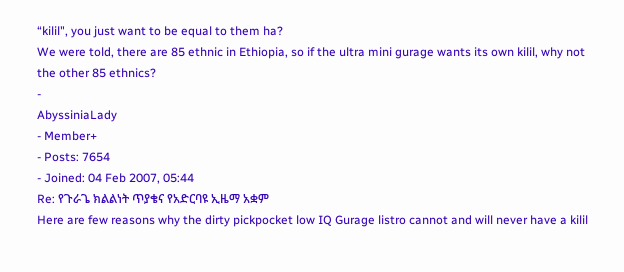“kilil", you just want to be equal to them ha?
We were told, there are 85 ethnic in Ethiopia, so if the ultra mini gurage wants its own kilil, why not the other 85 ethnics?
-
AbyssiniaLady
- Member+
- Posts: 7654
- Joined: 04 Feb 2007, 05:44
Re: የጉራጌ ክልልነት ጥያቄና የአድርባዩ ኢዜማ አቋም
Here are few reasons why the dirty pickpocket low IQ Gurage listro cannot and will never have a kilil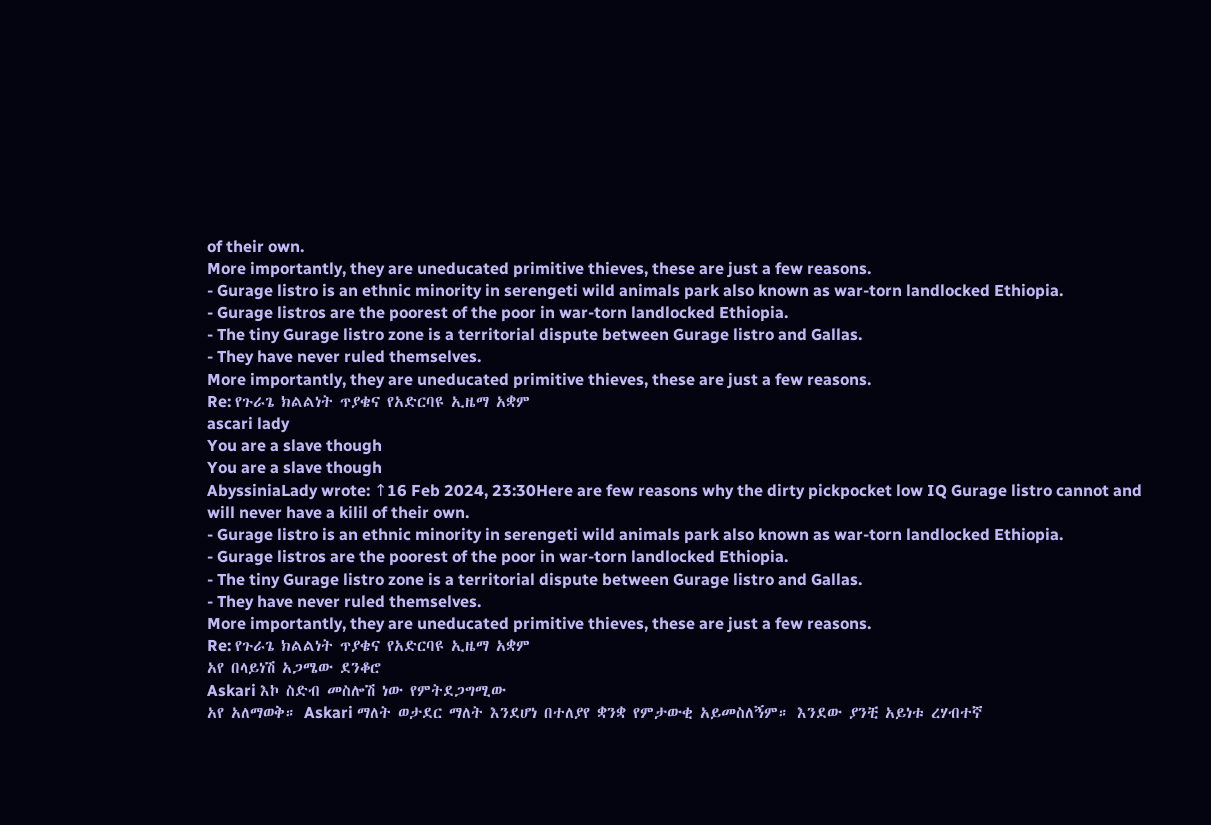of their own.
More importantly, they are uneducated primitive thieves, these are just a few reasons.
- Gurage listro is an ethnic minority in serengeti wild animals park also known as war-torn landlocked Ethiopia.
- Gurage listros are the poorest of the poor in war-torn landlocked Ethiopia.
- The tiny Gurage listro zone is a territorial dispute between Gurage listro and Gallas.
- They have never ruled themselves.
More importantly, they are uneducated primitive thieves, these are just a few reasons.
Re: የጉራጌ ክልልነት ጥያቄና የአድርባዩ ኢዜማ አቋም
ascari lady
You are a slave though
You are a slave though
AbyssiniaLady wrote: ↑16 Feb 2024, 23:30Here are few reasons why the dirty pickpocket low IQ Gurage listro cannot and will never have a kilil of their own.
- Gurage listro is an ethnic minority in serengeti wild animals park also known as war-torn landlocked Ethiopia.
- Gurage listros are the poorest of the poor in war-torn landlocked Ethiopia.
- The tiny Gurage listro zone is a territorial dispute between Gurage listro and Gallas.
- They have never ruled themselves.
More importantly, they are uneducated primitive thieves, these are just a few reasons.
Re: የጉራጌ ክልልነት ጥያቄና የአድርባዩ ኢዜማ አቋም
አየ በላይነሽ አጋሜው ደንቆሮ
Askari እኮ ስድብ መስሎሽ ነው የምትደጋግሚው
አየ አለማወቅ። Askari ማለት ወታደር ማለት እንደሆነ በተለያየ ቋንቋ የምታውቂ አይመስለኝም። እንደው ያንቺ አይነቱ ረሃብተኛ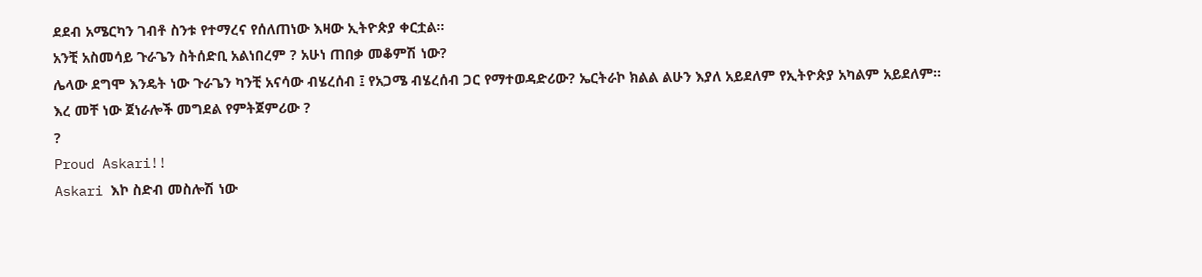ደደብ አሜርካን ገብቶ ስንቱ የተማረና የሰለጠነው እዛው ኢትዮጵያ ቀርቷል።
አንቺ አስመሳይ ጉራጌን ስትሰድቢ አልነበረም ? አሁነ ጠበቃ መቆምሽ ነው?
ሌላው ደግሞ እንዴት ነው ጉራጌን ካንቺ አናሳው ብሄረሰብ ፤ የአጋሜ ብሄረሰብ ጋር የማተወዳድሪው? ኤርትራኮ ክልል ልሁን እያለ አይደለም የኢትዮጵያ አካልም አይደለም።
እረ መቸ ነው ጀነራሎች መግደል የምትጀምሪው ?
?
Proud Askari!!
Askari እኮ ስድብ መስሎሽ ነው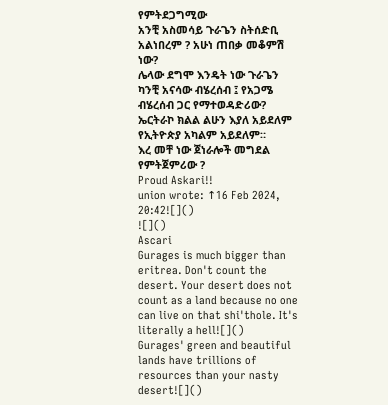የምትደጋግሚው
አንቺ አስመሳይ ጉራጌን ስትሰድቢ አልነበረም ? አሁነ ጠበቃ መቆምሽ ነው?
ሌላው ደግሞ እንዴት ነው ጉራጌን ካንቺ አናሳው ብሄረሰብ ፤ የአጋሜ ብሄረሰብ ጋር የማተወዳድሪው? ኤርትራኮ ክልል ልሁን እያለ አይደለም የኢትዮጵያ አካልም አይደለም።
እረ መቸ ነው ጀነራሎች መግደል የምትጀምሪው ?
Proud Askari!!
union wrote: ↑16 Feb 2024, 20:42![]()
![]()
Ascari
Gurages is much bigger than eritrea. Don't count the desert. Your desert does not count as a land because no one can live on that shi'thole. It's literally a hell![]()
Gurages' green and beautiful lands have trillions of resources than your nasty desert![]()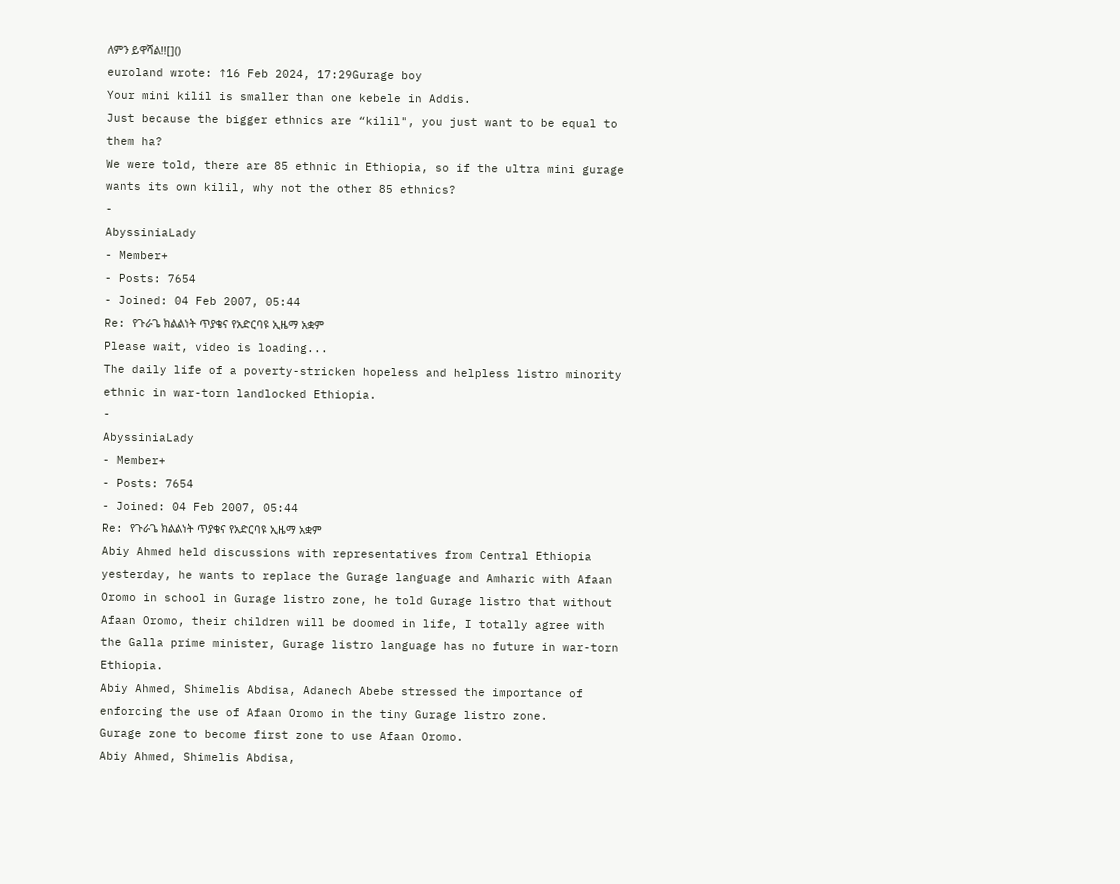ለምን ይዋሻል!![]()
euroland wrote: ↑16 Feb 2024, 17:29Gurage boy
Your mini kilil is smaller than one kebele in Addis.
Just because the bigger ethnics are “kilil", you just want to be equal to them ha?
We were told, there are 85 ethnic in Ethiopia, so if the ultra mini gurage wants its own kilil, why not the other 85 ethnics?
-
AbyssiniaLady
- Member+
- Posts: 7654
- Joined: 04 Feb 2007, 05:44
Re: የጉራጌ ክልልነት ጥያቄና የአድርባዩ ኢዜማ አቋም
Please wait, video is loading...
The daily life of a poverty-stricken hopeless and helpless listro minority ethnic in war-torn landlocked Ethiopia.
-
AbyssiniaLady
- Member+
- Posts: 7654
- Joined: 04 Feb 2007, 05:44
Re: የጉራጌ ክልልነት ጥያቄና የአድርባዩ ኢዜማ አቋም
Abiy Ahmed held discussions with representatives from Central Ethiopia yesterday, he wants to replace the Gurage language and Amharic with Afaan Oromo in school in Gurage listro zone, he told Gurage listro that without Afaan Oromo, their children will be doomed in life, I totally agree with the Galla prime minister, Gurage listro language has no future in war-torn Ethiopia.
Abiy Ahmed, Shimelis Abdisa, Adanech Abebe stressed the importance of enforcing the use of Afaan Oromo in the tiny Gurage listro zone.
Gurage zone to become first zone to use Afaan Oromo.
Abiy Ahmed, Shimelis Abdisa,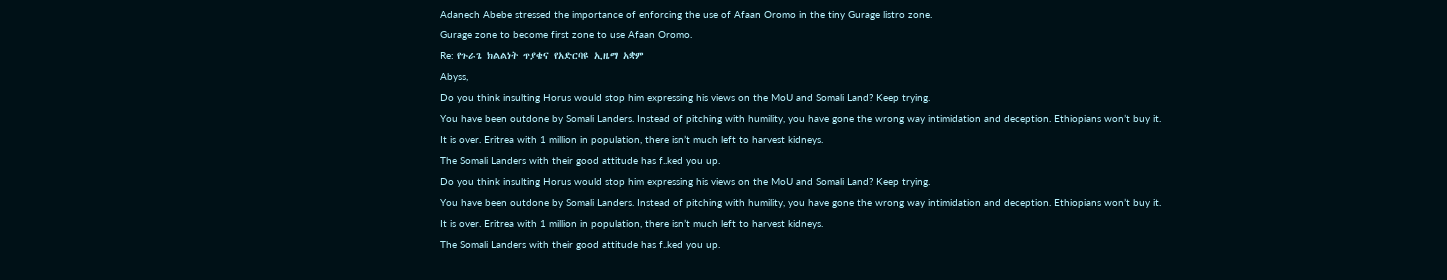Adanech Abebe stressed the importance of enforcing the use of Afaan Oromo in the tiny Gurage listro zone.
Gurage zone to become first zone to use Afaan Oromo.
Re: የጉራጌ ክልልነት ጥያቄና የአድርባዩ ኢዜማ አቋም
Abyss,
Do you think insulting Horus would stop him expressing his views on the MoU and Somali Land? Keep trying.
You have been outdone by Somali Landers. Instead of pitching with humility, you have gone the wrong way intimidation and deception. Ethiopians won’t buy it.
It is over. Eritrea with 1 million in population, there isn’t much left to harvest kidneys.
The Somali Landers with their good attitude has f..ked you up.
Do you think insulting Horus would stop him expressing his views on the MoU and Somali Land? Keep trying.
You have been outdone by Somali Landers. Instead of pitching with humility, you have gone the wrong way intimidation and deception. Ethiopians won’t buy it.
It is over. Eritrea with 1 million in population, there isn’t much left to harvest kidneys.
The Somali Landers with their good attitude has f..ked you up.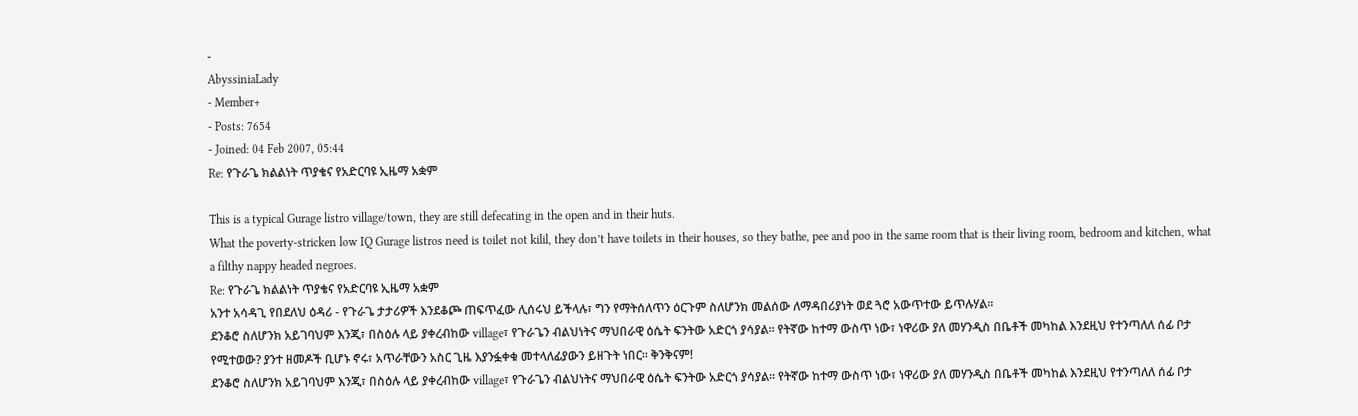-
AbyssiniaLady
- Member+
- Posts: 7654
- Joined: 04 Feb 2007, 05:44
Re: የጉራጌ ክልልነት ጥያቄና የአድርባዩ ኢዜማ አቋም

This is a typical Gurage listro village/town, they are still defecating in the open and in their huts.
What the poverty-stricken low IQ Gurage listros need is toilet not kilil, they don’t have toilets in their houses, so they bathe, pee and poo in the same room that is their living room, bedroom and kitchen, what a filthy nappy headed negroes.
Re: የጉራጌ ክልልነት ጥያቄና የአድርባዩ ኢዜማ አቋም
አንተ አሳዳጊ የበደለህ ዕዳሪ - የጉራጌ ታታሪዎች እንደቆጮ ጠፍጥፈው ሊሰሩህ ይችላሉ፣ ግን የማትሰለጥን ዕርጉም ስለሆንክ መልሰው ለማዳበሪያነት ወደ ጓሮ አውጥተው ይጥሉሃል።
ደንቆሮ ስለሆንክ አይገባህም እንጂ፣ በስዕሉ ላይ ያቀረብከው village፣ የጉራጌን ብልህነትና ማህበራዊ ዕሴት ፍንትው አድርጎ ያሳያል። የትኛው ከተማ ውስጥ ነው፣ ነዋሪው ያለ መሃንዲስ በቤቶች መካከል እንደዚህ የተንጣለለ ሰፊ ቦታ የሚተወው? ያንተ ዘመዶች ቢሆኑ ኖሩ፣ አጥራቸውን አስር ጊዜ እያንፏቀቁ መተላለፊያውን ይዘጉት ነበር። ቅንቅናም!
ደንቆሮ ስለሆንክ አይገባህም እንጂ፣ በስዕሉ ላይ ያቀረብከው village፣ የጉራጌን ብልህነትና ማህበራዊ ዕሴት ፍንትው አድርጎ ያሳያል። የትኛው ከተማ ውስጥ ነው፣ ነዋሪው ያለ መሃንዲስ በቤቶች መካከል እንደዚህ የተንጣለለ ሰፊ ቦታ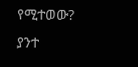የሚተወው? ያንተ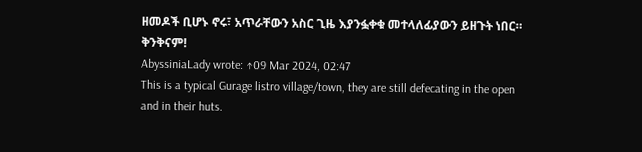ዘመዶች ቢሆኑ ኖሩ፣ አጥራቸውን አስር ጊዜ እያንፏቀቁ መተላለፊያውን ይዘጉት ነበር። ቅንቅናም!
AbyssiniaLady wrote: ↑09 Mar 2024, 02:47
This is a typical Gurage listro village/town, they are still defecating in the open and in their huts.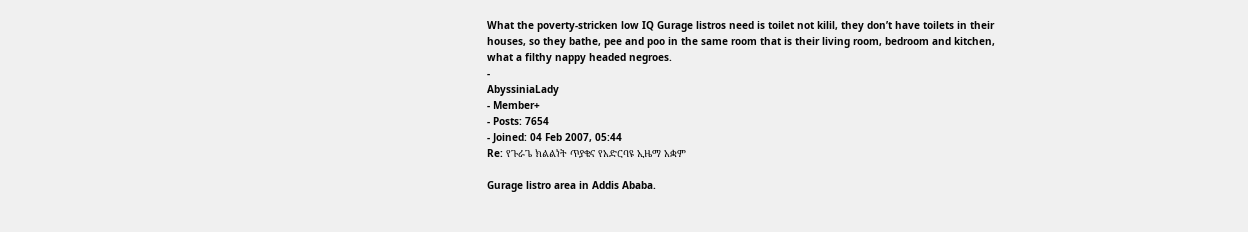What the poverty-stricken low IQ Gurage listros need is toilet not kilil, they don’t have toilets in their houses, so they bathe, pee and poo in the same room that is their living room, bedroom and kitchen, what a filthy nappy headed negroes.
-
AbyssiniaLady
- Member+
- Posts: 7654
- Joined: 04 Feb 2007, 05:44
Re: የጉራጌ ክልልነት ጥያቄና የአድርባዩ ኢዜማ አቋም

Gurage listro area in Addis Ababa.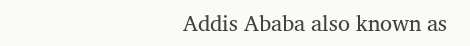Addis Ababa also known as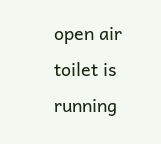open air toilet is running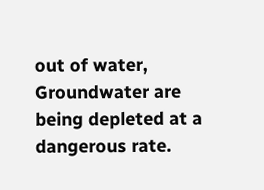out of water, Groundwater are being depleted at a dangerous rate.